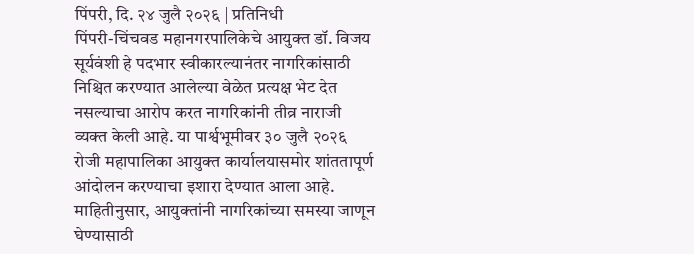पिंपरी, दि. २४ जुलै २०२६ | प्रतिनिधी
पिंपरी-चिंचवड महानगरपालिकेचे आयुक्त डॉ. विजय सूर्यवंशी हे पदभार स्वीकारल्यानंतर नागरिकांसाठी निश्चित करण्यात आलेल्या वेळेत प्रत्यक्ष भेट देत नसल्याचा आरोप करत नागरिकांनी तीव्र नाराजी व्यक्त केली आहे. या पार्श्वभूमीवर ३० जुलै २०२६ रोजी महापालिका आयुक्त कार्यालयासमोर शांततापूर्ण आंदोलन करण्याचा इशारा देण्यात आला आहे.
माहितीनुसार, आयुक्तांनी नागरिकांच्या समस्या जाणून घेण्यासाठी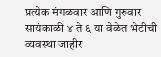प्रत्येक मंगळवार आणि गुरुवार सायंकाळी ४ ते ६ या वेळेत भेटीची व्यवस्था जाहीर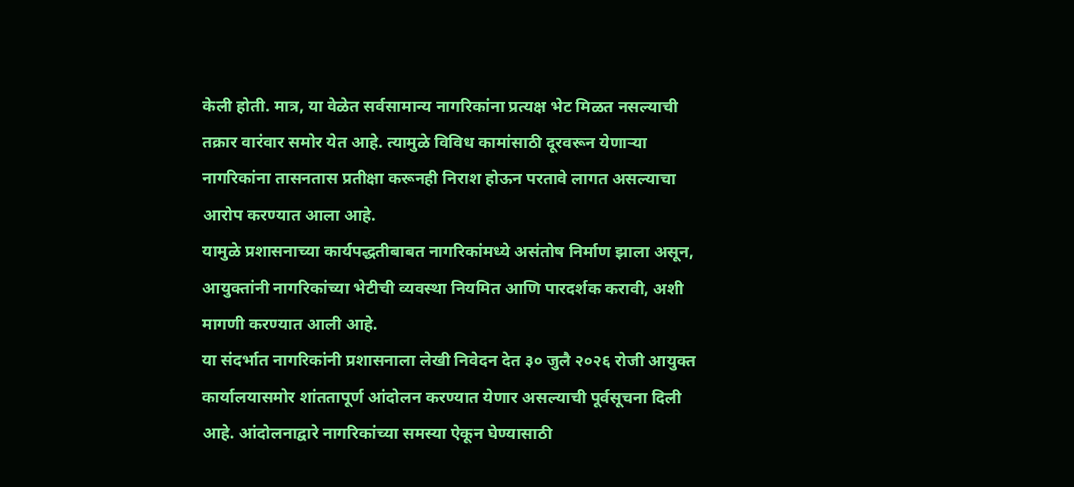केली होती. मात्र, या वेळेत सर्वसामान्य नागरिकांना प्रत्यक्ष भेट मिळत नसल्याची तक्रार वारंवार समोर येत आहे. त्यामुळे विविध कामांसाठी दूरवरून येणाऱ्या नागरिकांना तासनतास प्रतीक्षा करूनही निराश होऊन परतावे लागत असल्याचा आरोप करण्यात आला आहे.
यामुळे प्रशासनाच्या कार्यपद्धतीबाबत नागरिकांमध्ये असंतोष निर्माण झाला असून, आयुक्तांनी नागरिकांच्या भेटीची व्यवस्था नियमित आणि पारदर्शक करावी, अशी मागणी करण्यात आली आहे.
या संदर्भात नागरिकांनी प्रशासनाला लेखी निवेदन देत ३० जुलै २०२६ रोजी आयुक्त कार्यालयासमोर शांततापूर्ण आंदोलन करण्यात येणार असल्याची पूर्वसूचना दिली आहे. आंदोलनाद्वारे नागरिकांच्या समस्या ऐकून घेण्यासाठी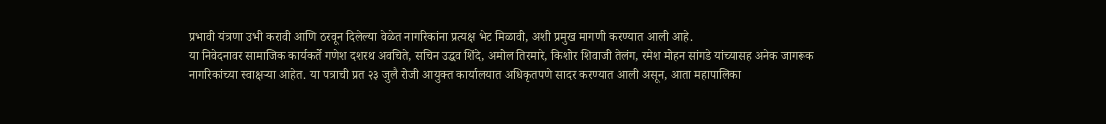प्रभावी यंत्रणा उभी करावी आणि ठरवून दिलेल्या वेळेत नागरिकांना प्रत्यक्ष भेट मिळावी, अशी प्रमुख मागणी करण्यात आली आहे.
या निवेदनावर सामाजिक कार्यकर्ते गणेश दशरथ अवचिते, सचिन उद्धव शिंदे, अमोल तिरमारे, किशोर शिवाजी तेलंग, रमेश मोहन सांगडे यांच्यासह अनेक जागरूक नागरिकांच्या स्वाक्षऱ्या आहेत. या पत्राची प्रत २३ जुलै रोजी आयुक्त कार्यालयात अधिकृतपणे सादर करण्यात आली असून, आता महापालिका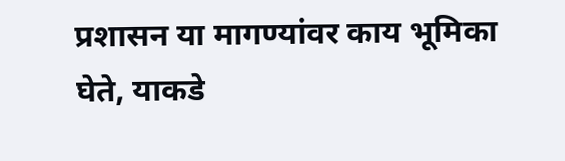प्रशासन या मागण्यांवर काय भूमिका घेते, याकडे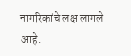नागरिकांचे लक्ष लागले आहे.